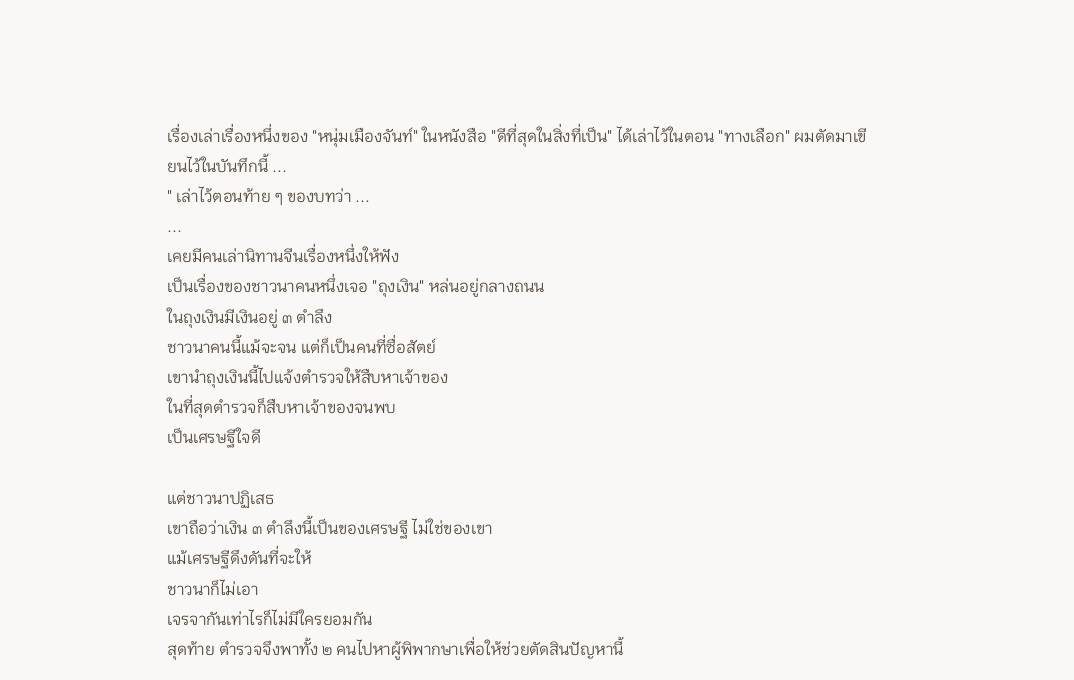เรื่องเล่าเรื่องหนึ่งของ "หนุ่มเมืองจันท์" ในหนังสือ "ดีที่สุดในสิ่งที่เป็น" ได้เล่าไว้ในตอน "ทางเลือก" ผมตัดมาเขียนไว้ในบันทึกนี้ ...
" เล่าไว้ตอนท้าย ๆ ของบทว่า ...
...
เคยมีคนเล่านิทานจีนเรื่องหนึ่งให้ฟัง
เป็นเรื่องของชาวนาคนหนึ่งเจอ "ถุงเงิน" หล่นอยู่กลางถนน
ในถุงเงินมีเงินอยู่ ๓ ตำลึง
ชาวนาคนนี้แม้จะจน แต่ก็เป็นคนที่ซื่อสัตย์
เขานำถุงเงินนี้ไปแจ้งตำรวจให้สืบหาเจ้าของ
ในที่สุดตำรวจก็สืบหาเจ้าของจนพบ
เป็นเศรษฐีใจดี

แต่ชาวนาปฏิเสธ
เขาถือว่าเงิน ๓ ตำลึงนี้เป็นของเศรษฐี ไม่ใช่ของเขา
แม้เศรษฐีดึงดันที่จะให้
ชาวนาก็ไม่เอา
เจรจากันเท่าไรก็ไม่มีใครยอมกัน
สุดท้าย ตำรวจจึงพาทั้ง ๒ คนไปหาผู้พิพากษาเพื่อให้ช่วยตัดสินปัญหานี้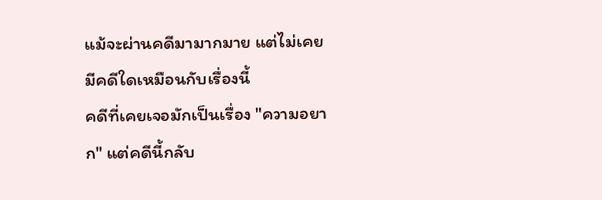แม้จะผ่านคดีมามากมาย แต่ไม่เคยมีคดีใดเหมือนกับเรื่องนี้
คดีที่เคยเจอมักเป็นเรื่อง "ความอยาก" แต่คดีนี้กลับ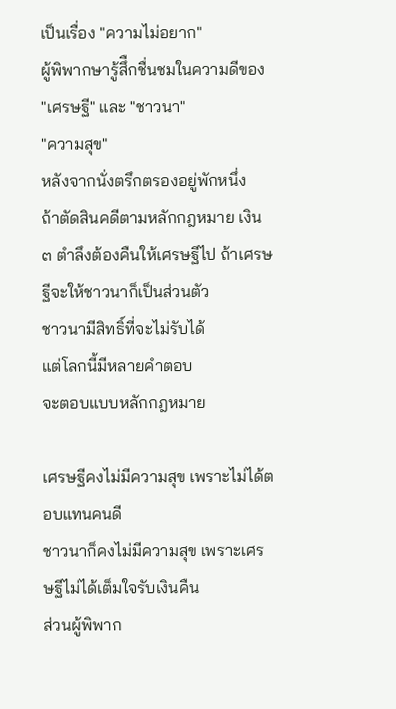เป็นเรื่อง "ความไม่อยาก"
ผู้พิพากษารู้สึืกชื่นชมในความดีของ "เศรษฐี" และ "ชาวนา"
"ความสุข"
หลังจากนั่งตรึกตรองอยู่พักหนึ่ง
ถ้าตัดสินคดีตามหลักกฎหมาย เงิน ๓ ตำลึงต้องคืนให้เศรษฐีไป ถ้าเศรษฐีจะให้ชาวนาก็เป็นส่วนตัว
ชาวนามีสิทธิ์ที่จะไม่รับได้
แต่โลกนี้มีหลายคำตอบ
จะตอบแบบหลักกฎหมาย

เศรษฐีคงไม่มีความสุข เพราะไม่ได้ตอบแทนคนดี
ชาวนาก็คงไม่มีความสุข เพราะเศรษฐีไม่ได้เต็มใจรับเงินคืน
ส่วนผู้พิพาก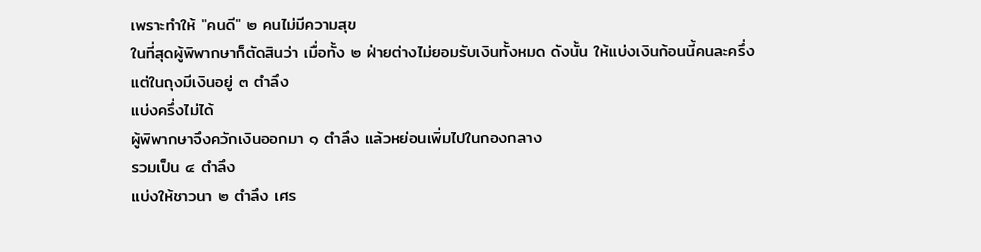เพราะทำให้ "คนดี" ๒ คนไม่มีความสุข
ในที่สุดผู้พิพากษาก็ตัดสินว่า เมื่อทั้ง ๒ ฝ่ายต่างไม่ยอมรับเงินทั้งหมด ดังนั้น ให้แบ่งเงินก้อนนี้คนละครึ่ง
แต่ในถุงมีเงินอยู่ ๓ ตำลึง
แบ่งครึ่งไม่ได้
ผู้พิพากษาจึงควักเงินออกมา ๑ ตำลึง แล้วหย่อนเพิ่มไปในกองกลาง
รวมเป็น ๔ ตำลึง
แบ่งให้ชาวนา ๒ ตำลึง เศร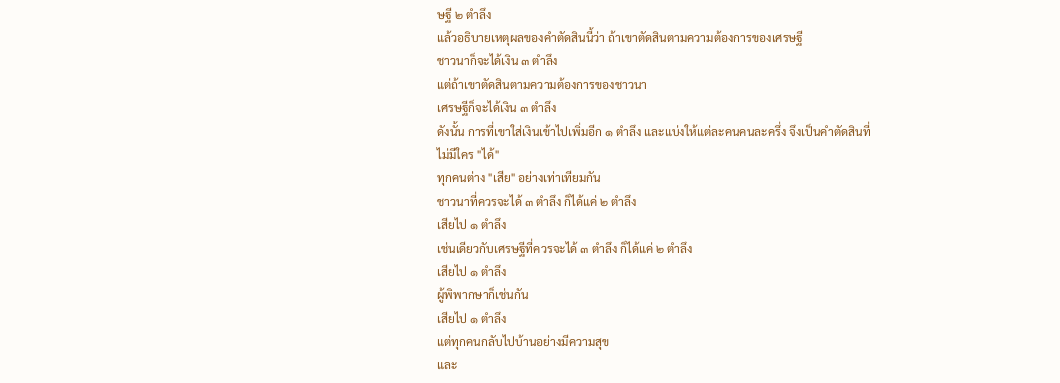ษฐี ๒ ตำลึง
แล้วอธิบายเหตุผลของคำตัดสินนี้ว่า ถ้าเขาตัดสินตามความต้องการของเศรษฐี
ชาวนาก็จะได้เงิน ๓ ตำลึง
แต่ถ้าเขาตัดสินตามความต้องการของชาวนา
เศรษฐีก็จะได้เงิน ๓ ตำลึง
ดังนั้น การที่เขาใส่เงินเข้าไปเพิ่มอีก ๑ ตำลึง และแบ่งให้แต่ละคนคนละครึ่ง จึงเป็นคำตัดสินที่ไม่มีใคร "ได้"
ทุกคนต่าง "เสีย" อย่างเท่าเทียมกัน
ชาวนาที่ควรจะได้ ๓ ตำลึง ก็ได้แค่ ๒ ตำลึง
เสียไป ๑ ตำลึง
เช่นเดียวกับเศรษฐีที่ควรจะได้ ๓ ตำลึง ก็ได้แค่ ๒ ตำลึง
เสียไป ๑ ตำลึง
ผู้พิพากษาก็เช่นกัน
เสียไป ๑ ตำลึง
แต่ทุกคนกลับไปบ้านอย่างมีความสุข
และ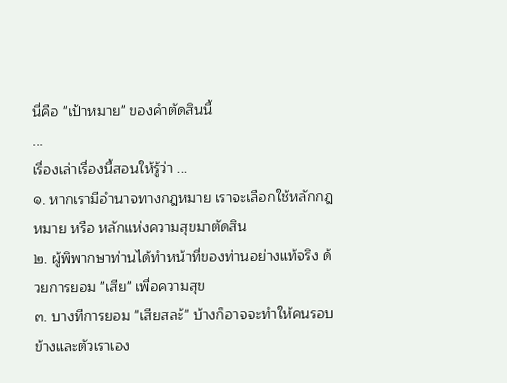นี่คือ "เป้าหมาย" ของคำตัดสินนี้
...
เรื่องเล่าเรื่องนี้สอนให้รู้ว่า ...
๑. หากเรามีอำนาจทางกฎหมาย เราจะเลือกใช้หลักกฎหมาย หรือ หลักแห่งความสุขมาตัดสิน
๒. ผู้พิพากษาท่านได้ทำหน้าที่ของท่านอย่างแท้จริง ด้วยการยอม "เสีย" เพื่อความสุข
๓. บางทีการยอม "เสียสละ้" บ้างก็อาจจะทำให้คนรอบข้างและตัวเราเอง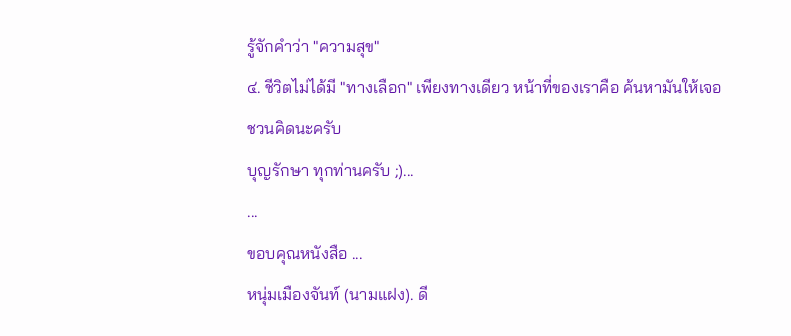รู้จักคำว่า "ความสุข"
๔. ชีวิตไม่ได้มี "ทางเลือก" เพียงทางเดียว หน้าที่ของเราคือ ค้นหามันให้เจอ
ชวนคิดนะครับ
บุญรักษา ทุกท่านครับ ;)...
...
ขอบคุณหนังสือ ...
หนุ่มเมืองจันท์ (นามแฝง). ดี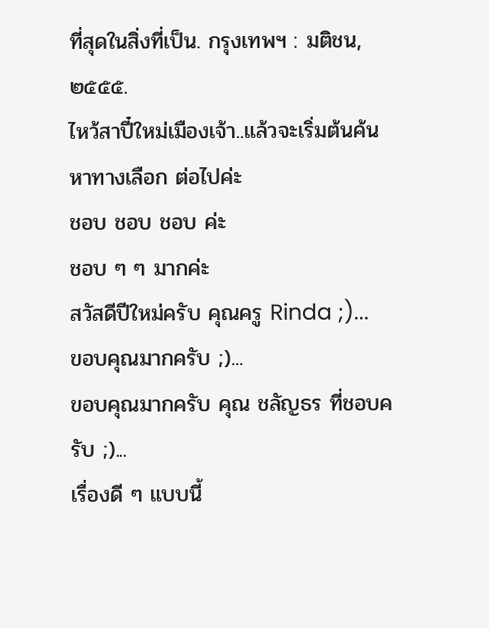ที่สุดในสิ่งที่เป็น. กรุงเทพฯ : มติชน, ๒๕๕๕.
ไหว้สาปี๋ใหม่เมืองเจ้า..แล้วจะเริ่มต้นค้นหาทางเลือก ต่อไปค่ะ
ชอบ ชอบ ชอบ ค่ะ
ชอบ ๆ ๆ มากค่ะ
สวัสดีปีใหม่ครับ คุณครู Rinda ;)...
ขอบคุณมากครับ ;)...
ขอบคุณมากครับ คุณ ชลัญธร ที่ชอบครับ ;)...
เรื่องดี ๆ แบบนี้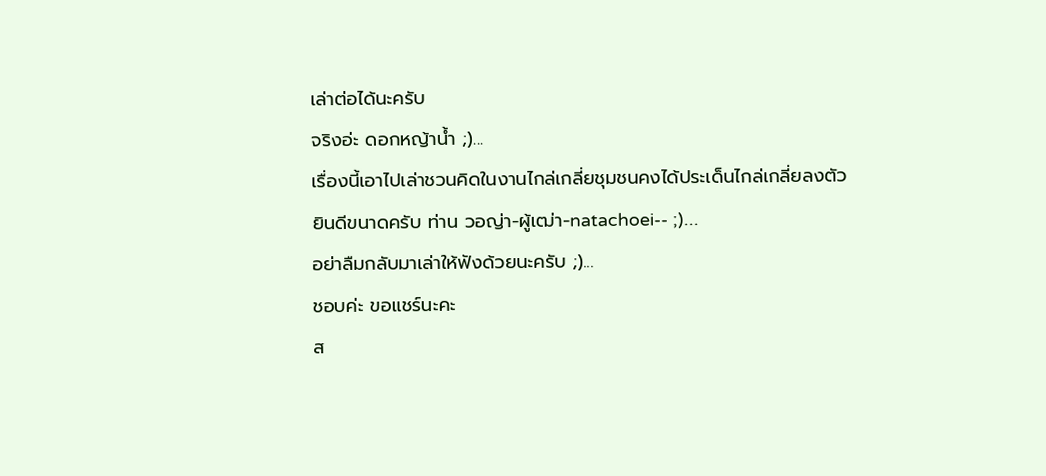เล่าต่อได้นะครับ
จริงอ่ะ ดอกหญ้าน้ำ ;)...
เรื่องนี้เอาไปเล่าชวนคิดในงานไกล่เกลี่ยชุมชนคงได้ประเด็นไกล่เกลี่ยลงตัว
ยินดีขนาดครับ ท่าน วอญ่า-ผู้เฒ่า-natachoei-- ;)...
อย่าลืมกลับมาเล่าให้ฟังด้วยนะครับ ;)...
ชอบค่ะ ขอแชร์นะคะ
ส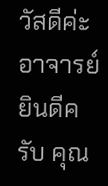วัสดีค่ะอาจารย์
ยินดีครับ คุณ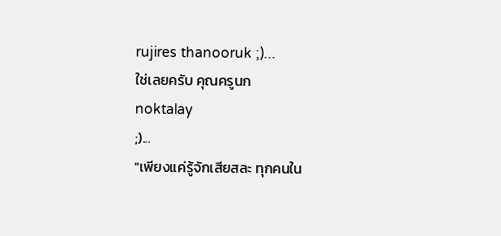rujires thanooruk ;)...
ใช่เลยครับ คุณครูนก
noktalay
;)...
"เพียงแค่รู้จักเสียสละ ทุกคนใน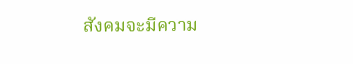สังคมจะมีความ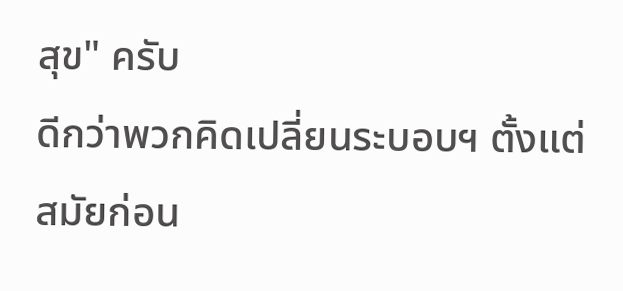สุข" ครับ
ดีกว่าพวกคิดเปลี่ยนระบอบฯ ตั้งแต่สมัยก่อน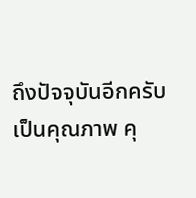ถึงปัจจุบันอีกครับ
เป็นคุณภาพ คุ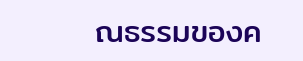ณธรรมของค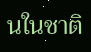นในชาติ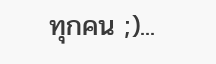ทุกคน ;)...